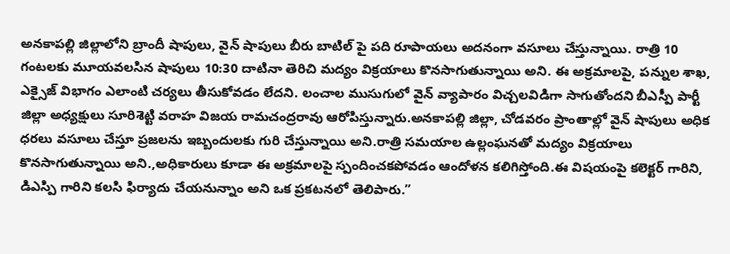అనకాపల్లి జిల్లాలోని బ్రాందీ షాపులు, వైన్ షాపులు బీరు బాటిల్ పై పది రూపాయలు అదనంగా వసూలు చేస్తున్నాయి. రాత్రి 10 గంటలకు మూయవలసిన షాపులు 10:30 దాటినా తెరిచి మద్యం విక్రయాలు కొనసాగుతున్నాయి అని. ఈ అక్రమాలపై, పన్నుల శాఖ, ఎక్సైజ్ విభాగం ఎలాంటి చర్యలు తీసుకోవడం లేదని. లంచాల ముసుగులో వైన్ వ్యాపారం విచ్చలవిడిగా సాగుతోందని బీఎస్పీ పార్టీ జిల్లా అధ్యక్షులు సూరిశెట్టి వరాహ విజయ రామచంద్రరావు ఆరోపిస్తున్నారు.అనకాపల్లి జిల్లా, చోడవరం ప్రాంతాల్లో వైన్ షాపులు అధిక ధరలు వసూలు చేస్తూ ప్రజలను ఇబ్బందులకు గురి చేస్తున్నాయి అని.రాత్రి సమయాల ఉల్లంఘనతో మద్యం విక్రయాలు కొనసాగుతున్నాయి అని.,అధికారులు కూడా ఈ అక్రమాలపై స్పందించకపోవడం ఆందోళన కలిగిస్తోంది.ఈ విషయంపై కలెక్టర్ గారిని, డిఎస్పి గారిని కలసి ఫిర్యాదు చేయనున్నాం అని ఒక ప్రకటనలో తెలిపారు.”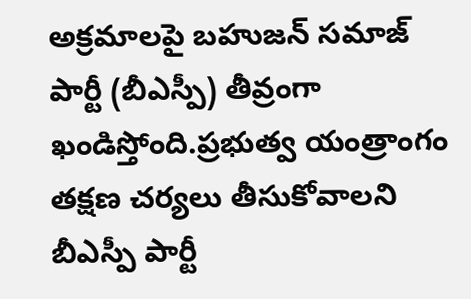అక్రమాలపై బహుజన్ సమాజ్ పార్టీ (బీఎస్పీ) తీవ్రంగా ఖండిస్తోంది.ప్రభుత్వ యంత్రాంగం తక్షణ చర్యలు తీసుకోవాలని బీఎస్పీ పార్టీ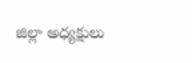జిల్లా అధ్యక్షులు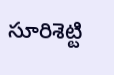సూరిశెట్టి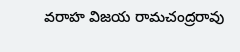వరాహ విజయ రామచంద్రరావు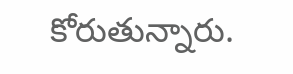కోరుతున్నారు.